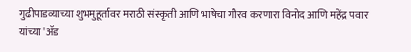गुढीपाडव्याच्या शुभमुहूर्तावर मराठी संस्कृती आणि भाषेचा गौरव करणारा विनोद आणि महेंद्र पवार यांच्या 'ॲड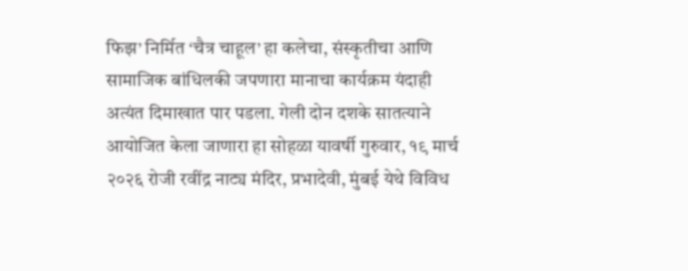फिझ’ निर्मित ‘चैत्र चाहूल’ हा कलेचा, संस्कृतीचा आणि सामाजिक बांधिलकी जपणारा मानाचा कार्यक्रम यंदाही अत्यंत दिमाखात पार पडला. गेली दोन दशके सातत्याने आयोजित केला जाणारा हा सोहळा यावर्षी गुरुवार, १९ मार्च २०२६ रोजी रवींद्र नाट्य मंदिर, प्रभादेवी, मुंबई येथे विविध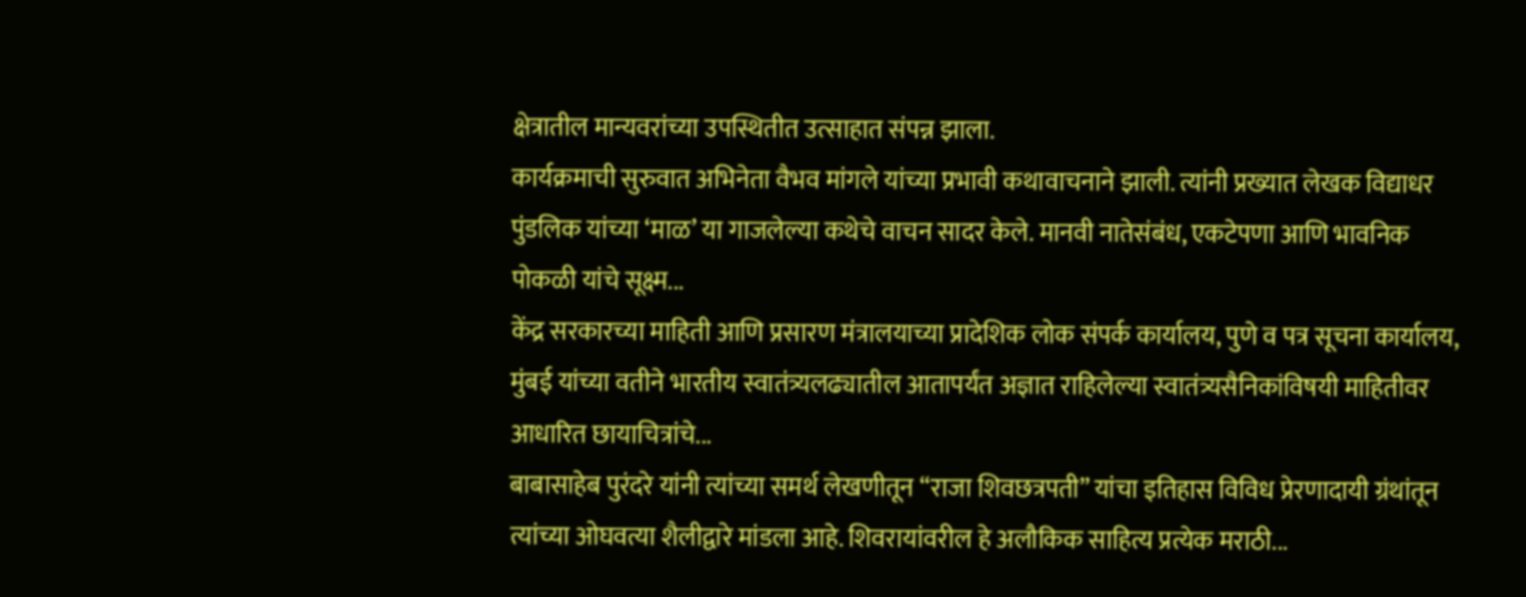क्षेत्रातील मान्यवरांच्या उपस्थितीत उत्साहात संपन्न झाला.
कार्यक्रमाची सुरुवात अभिनेता वैभव मांगले यांच्या प्रभावी कथावाचनाने झाली. त्यांनी प्रख्यात लेखक विद्याधर पुंडलिक यांच्या ‘माळ’ या गाजलेल्या कथेचे वाचन सादर केले. मानवी नातेसंबंध, एकटेपणा आणि भावनिक पोकळी यांचे सूक्ष्म...
केंद्र सरकारच्या माहिती आणि प्रसारण मंत्रालयाच्या प्रादेशिक लोक संपर्क कार्यालय, पुणे व पत्र सूचना कार्यालय, मुंबई यांच्या वतीने भारतीय स्वातंत्र्यलढ्यातील आतापर्यंत अज्ञात राहिलेल्या स्वातंत्र्यसैनिकांविषयी माहितीवर आधारित छायाचित्रांचे...
बाबासाहेब पुरंदरे यांनी त्यांच्या समर्थ लेखणीतून “राजा शिवछत्रपती” यांचा इतिहास विविध प्रेरणादायी ग्रंथांतून त्यांच्या ओघवत्या शैलीद्वारे मांडला आहे. शिवरायांवरील हे अलौकिक साहित्य प्रत्येक मराठी...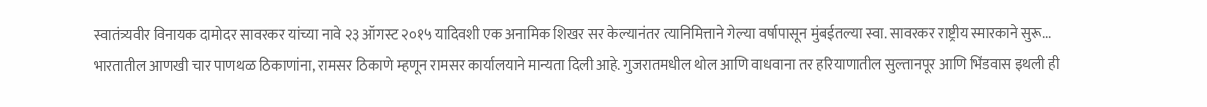स्वातंत्र्यवीर विनायक दामोदर सावरकर यांच्या नावे २३ ऑगस्ट २०१५ यादिवशी एक अनामिक शिखर सर केल्यानंतर त्यानिमित्ताने गेल्या वर्षापासून मुंबईतल्या स्वा. सावरकर राष्ट्रीय स्मारकाने सुरू...
भारतातील आणखी चार पाणथळ ठिकाणांना, रामसर ठिकाणे म्हणून रामसर कार्यालयाने मान्यता दिली आहे. गुजरातमधील थोल आणि वाधवाना तर हरियाणातील सुल्तानपूर आणि भिंडवास इथली ही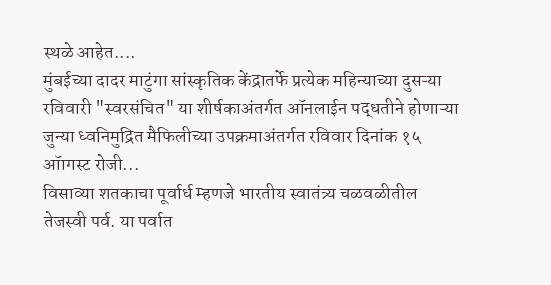स्थळे आहेत....
मुंबईच्या दादर माटुंगा सांस्कृतिक केंद्रातर्फे प्रत्येक महिन्याच्या दुसऱ्या रविवारी "स्वरसंचित" या शीर्षकाअंतर्गत ऑनलाईन पद्धतीने होणाऱ्या जुन्या ध्वनिमुद्रित मैफिलीच्या उपक्रमाअंतर्गत रविवार दिनांक १५ ऑागस्ट रोजी...
विसाव्या शतकाचा पूर्वार्ध म्हणजे भारतीय स्वातंत्र्य चळवळीतील तेजस्वी पर्व. या पर्वात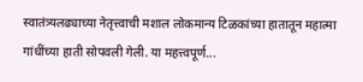स्वातंत्र्यलढ्याच्या नेतृत्त्वाची मशाल लोकमान्य टिळकांच्या हातातून महात्मा गांधींच्या हाती सोपवली गेली. या महत्त्वपूर्ण...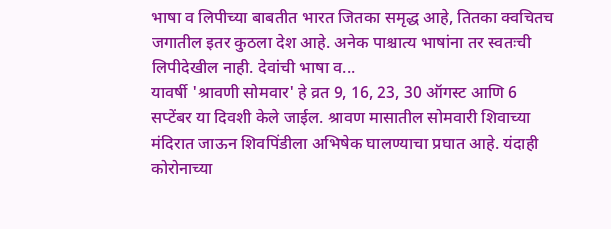भाषा व लिपीच्या बाबतीत भारत जितका समृद्ध आहे, तितका क्वचितच जगातील इतर कुठला देश आहे. अनेक पाश्चात्य भाषांना तर स्वतःची लिपीदेखील नाही. देवांची भाषा व...
यावर्षी 'श्रावणी सोमवार' हे व्रत 9, 16, 23, 30 ऑगस्ट आणि 6 सप्टेंबर या दिवशी केले जाईल. श्रावण मासातील सोमवारी शिवाच्या मंदिरात जाऊन शिवपिंडीला अभिषेक घालण्याचा प्रघात आहे. यंदाही कोरोनाच्या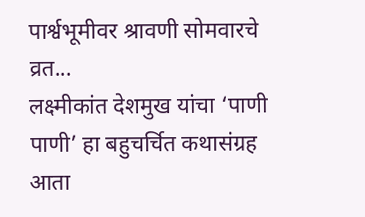पार्श्वभूमीवर श्रावणी सोमवारचे व्रत...
लक्ष्मीकांत देशमुख यांचा ‘पाणी पाणी’ हा बहुचर्चित कथासंग्रह आता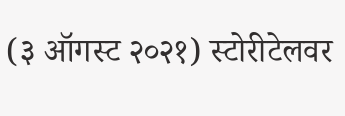(३ ऑगस्ट २०२१) स्टोरीटेलवर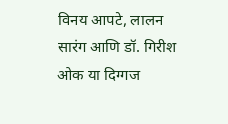विनय आपटे, लालन सारंग आणि डॉ. गिरीश ओक या दिग्गज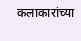कलाकारांच्या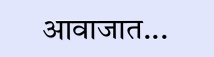आवाजात...